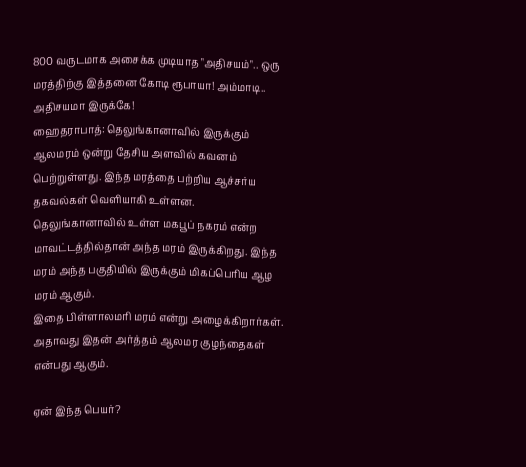800 வருடமாக அசைக்க முடியாத "அதிசயம்".. ஒரு மரத்திற்கு இத்தனை கோடி ரூபாயா! அம்மாடி.. அதிசயமா இருக்கே!
ஹைதராபாத்: தெலுங்கானாவில் இருக்கும் ஆலமரம் ஒன்று தேசிய அளவில் கவனம் பெற்றுள்ளது. இந்த மரத்தை பற்றிய ஆச்சர்ய தகவல்கள் வெளியாகி உள்ளன.
தெலுங்கானாவில் உள்ள மகபூப் நகரம் என்ற மாவட்டத்தில்தான் அந்த மரம் இருக்கிறது. இந்த மரம் அந்த பகுதியில் இருக்கும் மிகப்பெரிய ஆழ மரம் ஆகும்.
இதை பிள்ளாலமரி மரம் என்று அழைக்கிறார்கள். அதாவது இதன் அர்த்தம் ஆலமர குழந்தைகள் என்பது ஆகும்.

ஏன் இந்த பெயர்?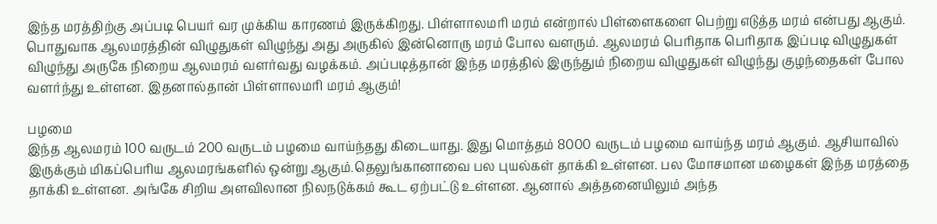இந்த மரத்திற்கு அப்படி பெயர் வர முக்கிய காரணம் இருக்கிறது. பிள்ளாலமரி மரம் என்றால் பிள்ளைகளை பெற்று எடுத்த மரம் என்பது ஆகும். பொதுவாக ஆலமரத்தின் விழுதுகள் விழுந்து அது அருகில் இன்னொரு மரம் போல வளரும். ஆலமரம் பெரிதாக பெரிதாக இப்படி விழுதுகள் விழுந்து அருகே நிறைய ஆலமரம் வளர்வது வழக்கம். அப்படித்தான் இந்த மரத்தில் இருந்தும் நிறைய விழுதுகள் விழுந்து குழந்தைகள் போல வளர்ந்து உள்ளன. இதனால்தான் பிள்ளாலமரி மரம் ஆகும்!

பழமை
இந்த ஆலமரம் 100 வருடம் 200 வருடம் பழமை வாய்ந்தது கிடையாது. இது மொத்தம் 8000 வருடம் பழமை வாய்ந்த மரம் ஆகும். ஆசியாவில் இருக்கும் மிகப்பெரிய ஆலமரங்களில் ஒன்று ஆகும்.தெலுங்கானாவை பல புயல்கள் தாக்கி உள்ளன. பல மோசமான மழைகள் இந்த மரத்தை தாக்கி உள்ளன. அங்கே சிறிய அளவிலான நிலநடுக்கம் கூட ஏற்பட்டு உள்ளன. ஆனால் அத்தனையிலும் அந்த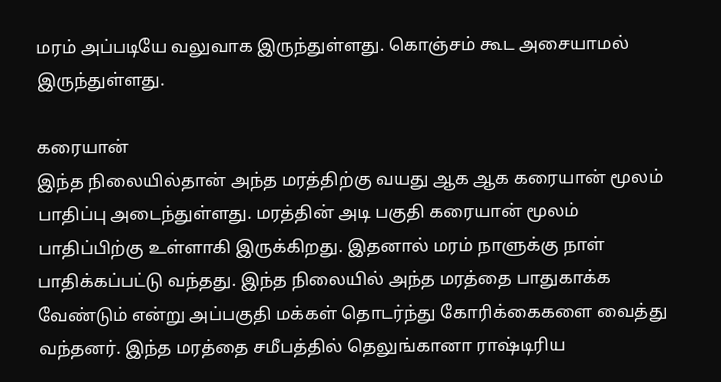மரம் அப்படியே வலுவாக இருந்துள்ளது. கொஞ்சம் கூட அசையாமல் இருந்துள்ளது.

கரையான்
இந்த நிலையில்தான் அந்த மரத்திற்கு வயது ஆக ஆக கரையான் மூலம் பாதிப்பு அடைந்துள்ளது. மரத்தின் அடி பகுதி கரையான் மூலம் பாதிப்பிற்கு உள்ளாகி இருக்கிறது. இதனால் மரம் நாளுக்கு நாள் பாதிக்கப்பட்டு வந்தது. இந்த நிலையில் அந்த மரத்தை பாதுகாக்க வேண்டும் என்று அப்பகுதி மக்கள் தொடர்ந்து கோரிக்கைகளை வைத்து வந்தனர். இந்த மரத்தை சமீபத்தில் தெலுங்கானா ராஷ்டிரிய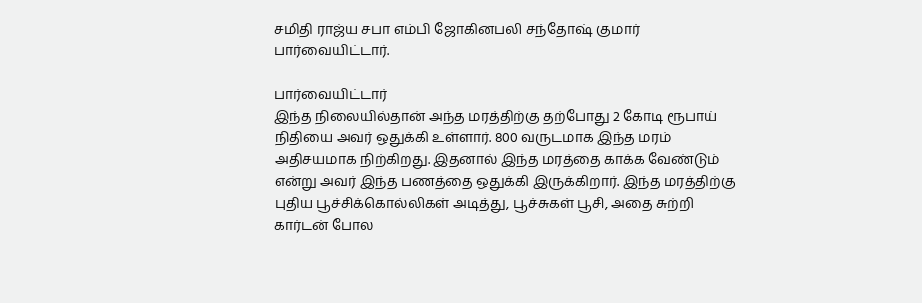சமிதி ராஜ்ய சபா எம்பி ஜோகினபலி சந்தோஷ் குமார் பார்வையிட்டார்.

பார்வையிட்டார்
இந்த நிலையில்தான் அந்த மரத்திற்கு தற்போது 2 கோடி ரூபாய் நிதியை அவர் ஒதுக்கி உள்ளார். 800 வருடமாக இந்த மரம் அதிசயமாக நிற்கிறது. இதனால் இந்த மரத்தை காக்க வேண்டும் என்று அவர் இந்த பணத்தை ஒதுக்கி இருக்கிறார். இந்த மரத்திற்கு புதிய பூச்சிக்கொல்லிகள் அடித்து, பூச்சுகள் பூசி, அதை சுற்றி கார்டன் போல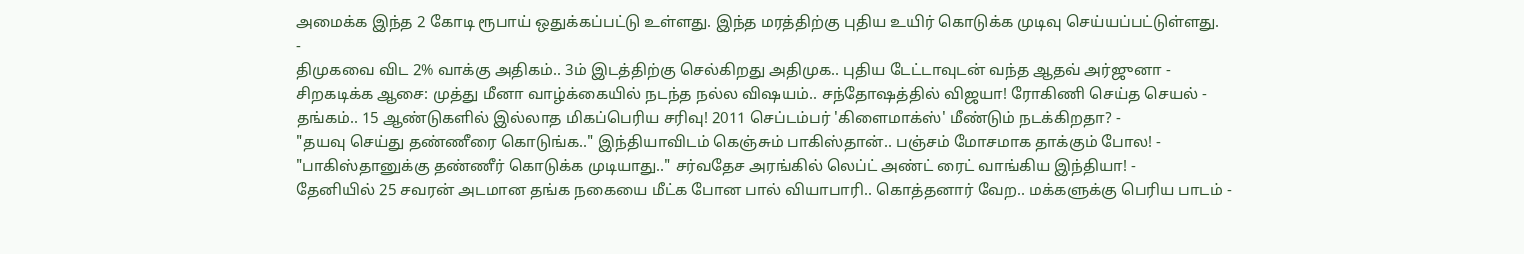அமைக்க இந்த 2 கோடி ரூபாய் ஒதுக்கப்பட்டு உள்ளது. இந்த மரத்திற்கு புதிய உயிர் கொடுக்க முடிவு செய்யப்பட்டுள்ளது.
-
திமுகவை விட 2% வாக்கு அதிகம்.. 3ம் இடத்திற்கு செல்கிறது அதிமுக.. புதிய டேட்டாவுடன் வந்த ஆதவ் அர்ஜுனா -
சிறகடிக்க ஆசை: முத்து மீனா வாழ்க்கையில் நடந்த நல்ல விஷயம்.. சந்தோஷத்தில் விஜயா! ரோகிணி செய்த செயல் -
தங்கம்.. 15 ஆண்டுகளில் இல்லாத மிகப்பெரிய சரிவு! 2011 செப்டம்பர் 'கிளைமாக்ஸ்' மீண்டும் நடக்கிறதா? -
"தயவு செய்து தண்ணீரை கொடுங்க.." இந்தியாவிடம் கெஞ்சும் பாகிஸ்தான்.. பஞ்சம் மோசமாக தாக்கும் போல! -
"பாகிஸ்தானுக்கு தண்ணீர் கொடுக்க முடியாது.." சர்வதேச அரங்கில் லெப்ட் அண்ட் ரைட் வாங்கிய இந்தியா! -
தேனியில் 25 சவரன் அடமான தங்க நகையை மீட்க போன பால் வியாபாரி.. கொத்தனார் வேற.. மக்களுக்கு பெரிய பாடம் -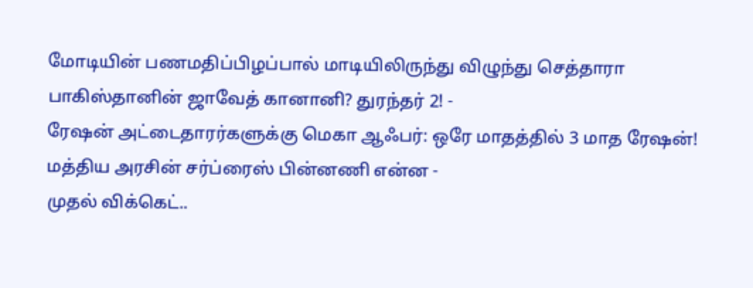மோடியின் பணமதிப்பிழப்பால் மாடியிலிருந்து விழுந்து செத்தாரா பாகிஸ்தானின் ஜாவேத் கானானி? துரந்தர் 2! -
ரேஷன் அட்டைதாரர்களுக்கு மெகா ஆஃபர்: ஒரே மாதத்தில் 3 மாத ரேஷன்! மத்திய அரசின் சர்ப்ரைஸ் பின்னணி என்ன -
முதல் விக்கெட்..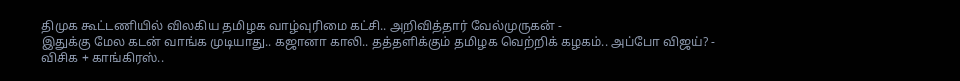திமுக கூட்டணியில் விலகிய தமிழக வாழ்வுரிமை கட்சி.. அறிவித்தார் வேல்முருகன் -
இதுக்கு மேல கடன் வாங்க முடியாது.. கஜானா காலி.. தத்தளிக்கும் தமிழக வெற்றிக் கழகம்.. அப்போ விஜய்? -
விசிக + காங்கிரஸ்..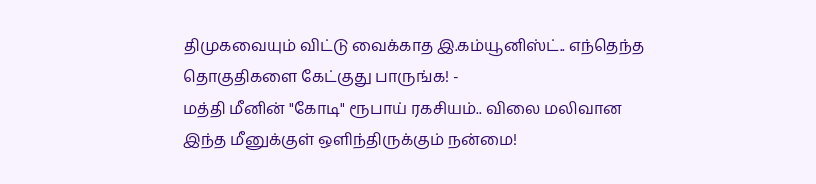திமுகவையும் விட்டு வைக்காத இ.கம்யூனிஸ்ட்.. எந்தெந்த தொகுதிகளை கேட்குது பாருங்க! -
மத்தி மீனின் "கோடி" ரூபாய் ரகசியம்.. விலை மலிவான இந்த மீனுக்குள் ஒளிந்திருக்கும் நன்மை!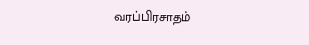வரப்பிரசாதம்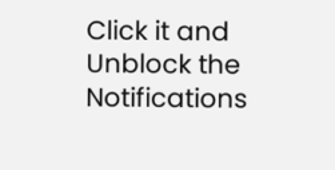Click it and Unblock the Notifications